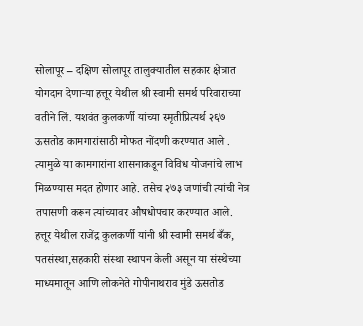सोलापूर – दक्षिण सोलापूर तालुक्यातील सहकार क्षेत्रात योगदान देणाऱ्या हत्तूर येथील श्री स्वामी समर्थ परिवाराच्या वतीने लिं. यशवंत कुलकर्णी यांच्या स्मृतीप्रित्यर्थ २६७ ऊसतोड कामगारांसाठी मोफत नोंदणी करण्यात आले . त्यामुळे या कामगारांना शासनाकडून विविध योजनांचे लाभ मिळण्यास मदत होणार आहे. तसेच २७३ जणांची त्यांची नेत्र तपासणी करून त्यांच्यावर औषधोपचार करण्यात आले.
हत्तूर येथील राजेंद्र कुलकर्णी यांनी श्री स्वामी समर्थ बँक, पतसंस्था,सहकारी संस्था स्थापन केली असून या संस्थेच्या माध्यमातून आणि लोकनेते गोपीनाथराव मुंडे ऊसतोड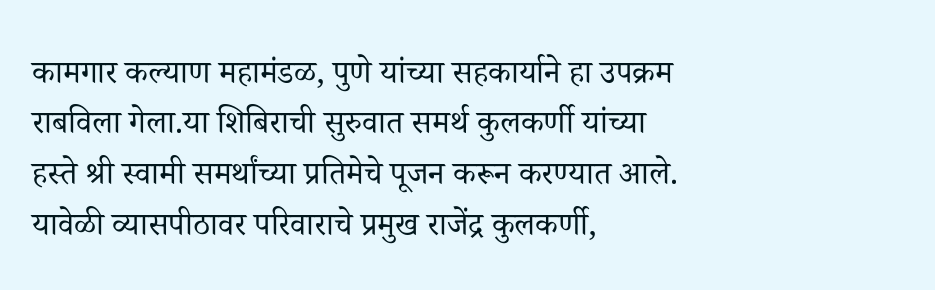कामगार कल्याण महामंडळ, पुणे यांच्या सहकार्याने हा उपक्रम राबविला गेला.या शिबिराची सुरुवात समर्थ कुलकर्णी यांच्या हस्ते श्री स्वामी समर्थांच्या प्रतिमेचे पूजन करून करण्यात आले.
यावेळी व्यासपीठावर परिवाराचे प्रमुख राजेंद्र कुलकर्णी,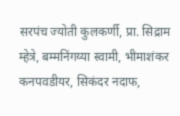सरपंच ज्योती कुलकर्णी, प्रा. सिद्राम म्हेत्रे, बम्मनिंगय्या स्वामी, भीमाशंकर कनपवडीयर, सिकंदर नदाफ,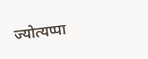ज्योत्यप्पा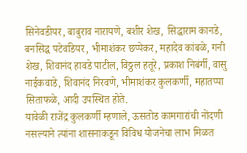सिनेवडीयर, बाबुराव नारायणे, बशीर शेख, सिद्धाराम कानडे, बनसिद्ध पटेवडियर, भीमाशंकर छप्पेकर, महादेव कांबळे, गनी शेख, शिवानंद हावडे पाटील, विठ्ठल हतूरे, प्रकाश निबंर्गी, वासु नाईकवाडे, शिवानंद निरवणे, भीमाशंकर कुलकर्णी, महातप्पा सिताफळे, आदी उपस्थित होते.
यावेळी राजेंद्र कुलकर्णी म्हणाले, ऊसतोड कामगारांची नोंदणी नसल्याने त्यांना शासनाकडून विविध योजनेचा लाभ मिळत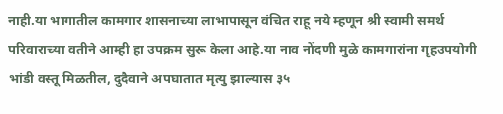नाही.या भागातील कामगार शासनाच्या लाभापासून वंचित राहू नये म्हणून श्री स्वामी समर्थ परिवाराच्या वतीने आम्ही हा उपक्रम सुरू केला आहे.या नाव नोंदणी मुळे कामगारांना गृहउपयोगी भांडी वस्तू मिळतील, दुदैवाने अपघातात मृत्यु झाल्यास ३५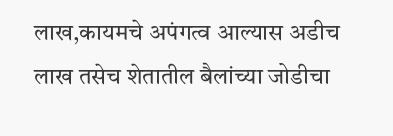लाख,कायमचे अपंगत्व आल्यास अडीच लाख तसेच शेतातील बैलांच्या जोडीचा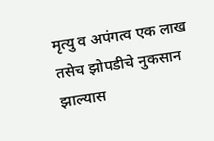मृत्यु व अपंगत्व एक लाख तसेच झोपडीचे नुकसान झाल्यास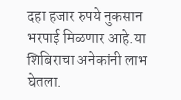दहा हजार रुपये नुकसान भरपाई मिळणार आहे.या शिबिराचा अनेकांनी लाभ घेतला.